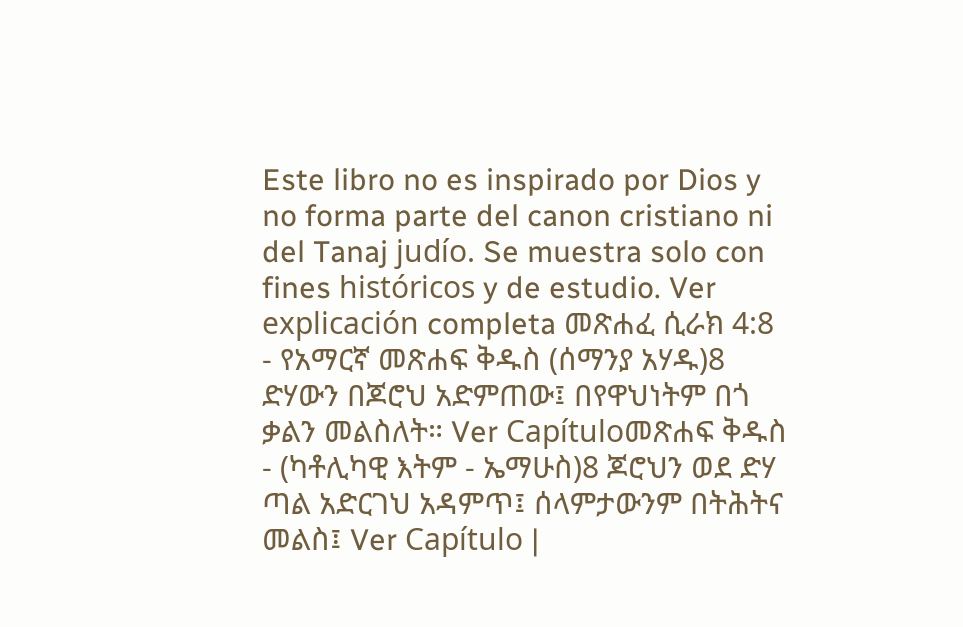Este libro no es inspirado por Dios y no forma parte del canon cristiano ni del Tanaj judío. Se muestra solo con fines históricos y de estudio. Ver explicación completa መጽሐፈ ሲራክ 4:8 - የአማርኛ መጽሐፍ ቅዱስ (ሰማንያ አሃዱ)8 ድሃውን በጆሮህ አድምጠው፤ በየዋህነትም በጎ ቃልን መልስለት። Ver Capítuloመጽሐፍ ቅዱስ - (ካቶሊካዊ እትም - ኤማሁስ)8 ጆሮህን ወደ ድሃ ጣል አድርገህ አዳምጥ፤ ሰላምታውንም በትሕትና መልስ፤ Ver Capítulo |